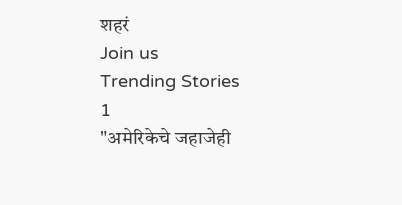शहरं
Join us
Trending Stories
1
"अमेरिकेचे जहाजेही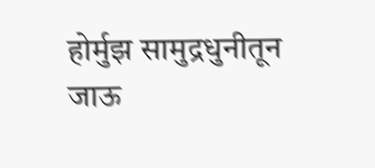होर्मुझ सामुद्रधुनीतून जाऊ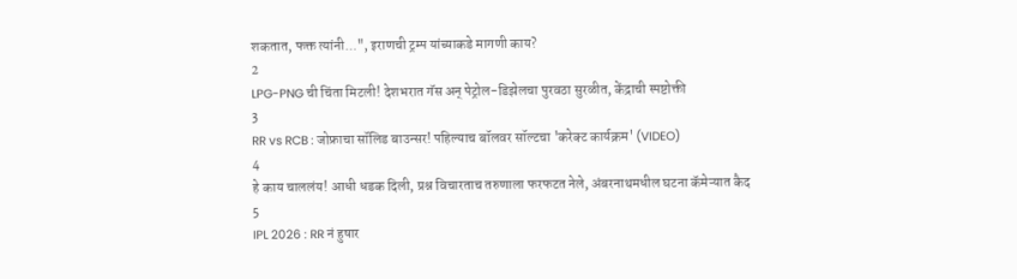शकतात, फक्त त्यांनी...", इराणची ट्रम्प यांच्याकडे मागणी काय?
2
LPG-PNG ची चिंता मिटली! देशभरात गॅस अन् पेट्रोल-डिझेलचा पुरवठा सुरळीत, केंद्राची स्पष्टोक्ती
3
RR vs RCB : जोफ्राचा सॉलिड बाउन्सर! पहिल्याच बॉलवर सॉल्टचा 'करेक्ट कार्यक्रम' (VIDEO)
4
हे काय चाललंय! आधी धडक दिली, प्रश्न विचारताच तरुणाला फरफटत नेले, अंबरनाथमधील घटना कॅमेऱ्यात कैद
5
IPL 2026 : RR नं हुषार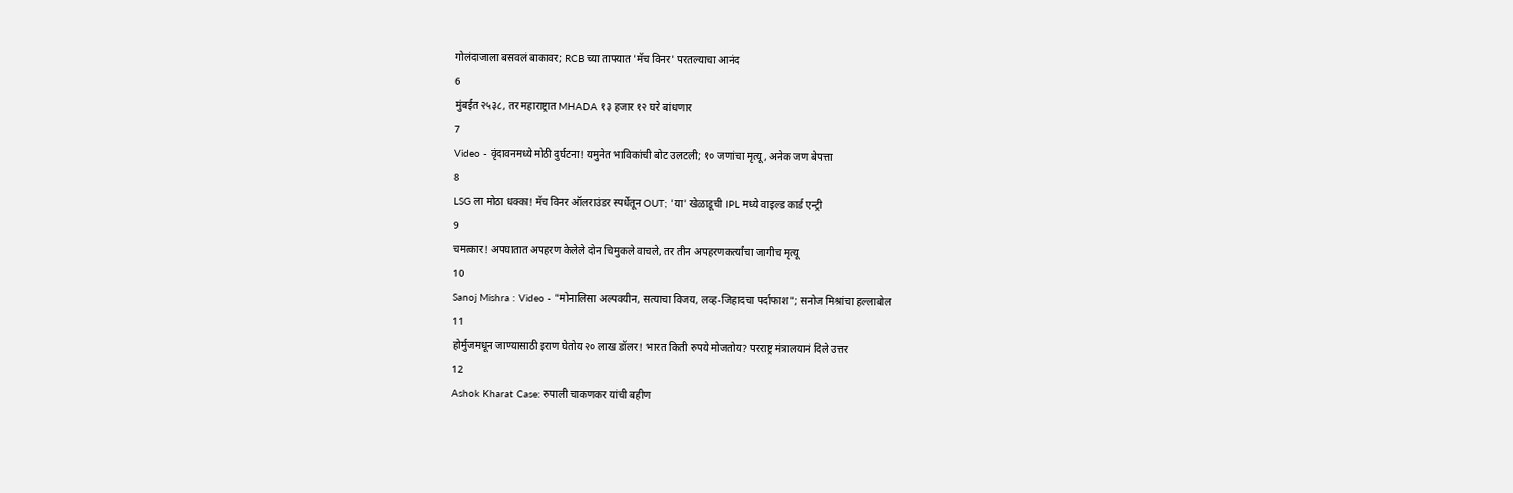गोलंदाजाला बसवलं बाकावर; RCB च्या ताफ्यात 'मॅच विनर' परतल्याचा आनंद
6
मुंबईत २५३८, तर महाराष्ट्रात MHADA १३ हजार १२ घरे बांधणार
7
Video - वृंदावनमध्ये मोठी दुर्घटना! यमुनेत भाविकांची बोट उलटली; १० जणांचा मृत्यू, अनेक जण बेपत्ता
8
LSG ला मोठा धक्का! मॅच विनर ऑलराउंडर स्पर्धेतून OUT; 'या' खेळाडूची IPL मध्ये वाइल्ड कार्ड एन्ट्री
9
चमत्कार! अपघातात अपहरण केलेले दोन चिमुकले वाचले, तर तीन अपहरणकर्त्यांचा जागीच मृत्यू
10
Sanoj Mishra : Video - "मोनालिसा अल्पवयीन, सत्याचा विजय, लव्ह-जिहादचा पर्दाफाश"; सनोज मिश्रांचा हल्लाबोल
11
होर्मुजमधून जाण्यासाठी इराण घेतोय २० लाख डॉलर! भारत किती रुपये मोजतोय? परराष्ट्र मंत्रालयानं दिले उत्तर
12
Ashok Kharat Case: रुपाली चाकणकर यांची बहीण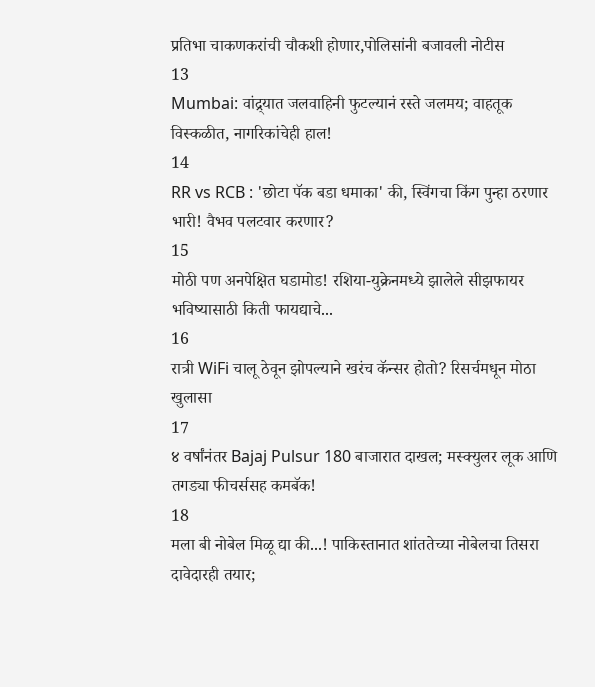प्रतिभा चाकणकरांची चौकशी होणार,पोलिसांनी बजावली नोटीस
13
Mumbai: वांद्र्यात जलवाहिनी फुटल्यानं रस्ते जलमय; वाहतूक विस्कळीत, नागरिकांचेही हाल!
14
RR vs RCB : 'छोटा पॅक बडा धमाका' की, स्विंगचा किंग पुन्हा ठरणार भारी! वैभव पलटवार करणार?
15
मोठी पण अनपेक्षित घडामोड! रशिया-युक्रेनमध्ये झालेले सीझफायर भविष्यासाठी किती फायद्याचे...
16
रात्री WiFi चालू ठेवून झोपल्याने खरंच कॅन्सर होतो? रिसर्चमधून मोठा खुलासा
17
४ वर्षांनंतर Bajaj Pulsur 180 बाजारात दाखल; मस्क्युलर लूक आणि तगड्या फीचर्ससह कमबॅक!
18
मला बी नोबेल मिळू द्या की...! पाकिस्तानात शांततेच्या नोबेलचा तिसरा दावेदारही तयार;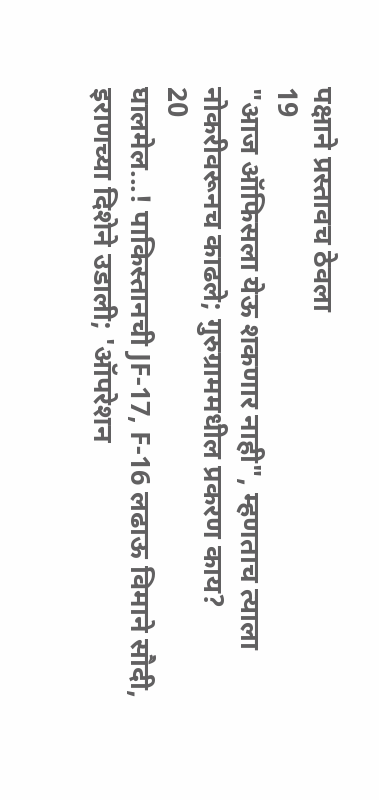पक्षाने प्रस्तावच ठेवला
19
"आज ऑफिसला येऊ शकणार नाही", म्हणताच त्याला नोकरीवरूनच काढले; गुरुग्राममधील प्रकरण काय?
20
घालमेल...! पाकिस्तानची JF-17, F-16 लढाऊ विमाने सौदी, इराणच्या दिशेने उडाली; 'ऑपरेशन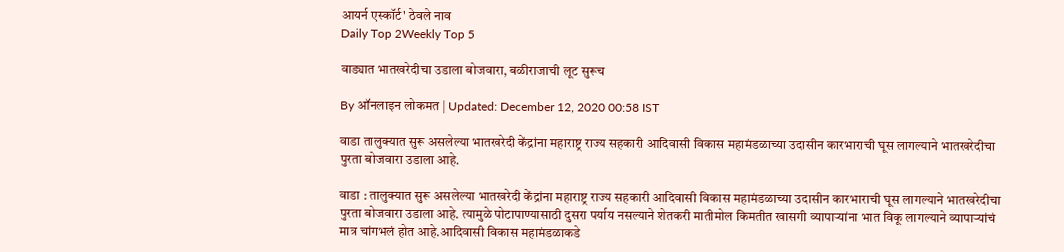आयर्न एस्कॉर्ट' ठेवले नाव
Daily Top 2Weekly Top 5

वाड्यात भातखरेदीचा उडाला बोजवारा, बळीराजाची लूट सुरूच

By ऑनलाइन लोकमत | Updated: December 12, 2020 00:58 IST

वाडा तालुक्यात सुरू असलेल्या भातखरेदी केंद्रांना महाराष्ट्र राज्य सहकारी आदिवासी विकास महामंडळाच्या उदासीन कारभाराची घूस लागल्याने भातखरेदीचा पुरता बोजवारा उडाला आहे.

वाडा : तालुक्यात सुरू असलेल्या भातखरेदी केंद्रांना महाराष्ट्र राज्य सहकारी आदिवासी विकास महामंडळाच्या उदासीन कारभाराची घूस लागल्याने भातखरेदीचा पुरता बोजवारा उडाला आहे. त्यामुळे पोटापाण्यासाठी दुसरा पर्याय नसल्याने शेतकरी मातीमोल किमतीत खासगी व्यापाऱ्यांना भात विकू लागल्याने व्यापाऱ्यांचं मात्र चांगभलं होत आहे.आदिवासी विकास महामंडळाकडे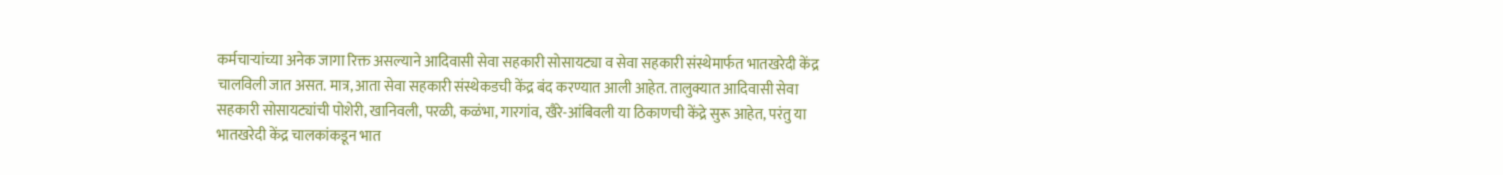कर्मचाऱ्यांच्या अनेक जागा रिक्त असल्याने आदिवासी सेवा सहकारी सोसायट्या व सेवा सहकारी संस्थेमार्फत भातखरेदी केंद्र चालविली जात असत. मात्र, आता सेवा सहकारी संस्थेकडची केंद्र बंद करण्यात आली आहेत. तालुक्यात आदिवासी सेवा सहकारी सोसायट्यांची पोशेरी, खानिवली, परळी, कळंभा, गारगांव, खैरे-आंबिवली या ठिकाणची केंद्रे सुरू आहेत, परंतु या भातखरेदी केंद्र चालकांकडून भात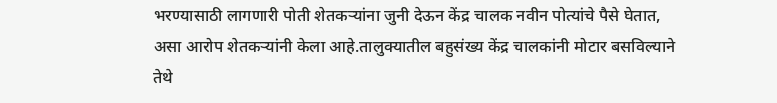भरण्यासाठी लागणारी पोती शेतकऱ्यांना जुनी देऊन केंद्र चालक नवीन पोत्यांचे पैसे घेतात, असा आरोप शेतकऱ्यांनी केला आहे.तालुक्यातील बहुसंख्य केंद्र चालकांनी मोटार बसविल्याने तेथे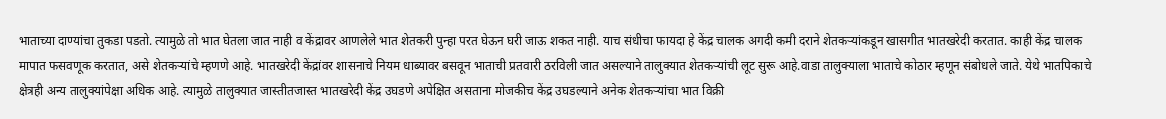भाताच्या दाण्यांचा तुकडा पडतो. त्यामुळे तो भात घेतला जात नाही व केंद्रावर आणलेले भात शेतकरी पुन्हा परत घेऊन घरी जाऊ शकत नाही. याच संधीचा फायदा हे केंद्र चालक अगदी कमी दराने शेतकऱ्यांकडून खासगीत भातखरेदी करतात. काही केंद्र चालक मापात फसवणूक करतात, असे शेतकऱ्यांचे म्हणणे आहे. भातखरेदी केंद्रांवर शासनाचे नियम धाब्यावर बसवून भाताची प्रतवारी ठरविली जात असल्याने तालुक्यात शेतकऱ्यांची लूट सुरू आहे.वाडा तालुक्याला भाताचे कोठार म्हणून संबोधले जाते. येथे भातपिकाचे क्षेत्रही अन्य तालुक्यांपेक्षा अधिक आहे. त्यामुळे तालुक्यात जास्तीतजास्त भातखरेदी केंद्र उघडणे अपेक्षित असताना मोजकीच केंद्र उघडल्याने अनेक शेतकऱ्यांचा भात विक्री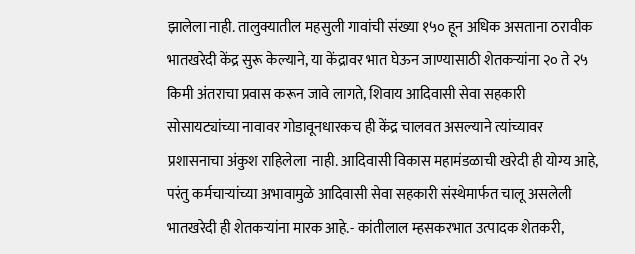झालेला नाही. तालुक्यातील महसुली गावांची संख्या १५० हून अधिक असताना ठरावीक भातखरेदी केंद्र सुरू केल्याने, या केंद्रावर भात घेऊन जाण्यासाठी शेतकऱ्यांना २० ते २५ किमी अंतराचा प्रवास करून जावे लागते, शिवाय आदिवासी सेवा सहकारी सोसायट्यांच्या नावावर गोडावूनधारकच ही केंद्र चालवत असल्याने त्यांच्यावर प्रशासनाचा अंकुश राहिलेला  नाही. आदिवासी विकास महामंडळाची खरेदी ही योग्य आहे, परंतु कर्मचाऱ्यांच्या अभावामुळे आदिवासी सेवा सहकारी संस्थेमार्फत चालू असलेली भातखरेदी ही शेतकऱ्यांना मारक आहे.- कांतीलाल म्हसकरभात उत्पादक शेतकरी,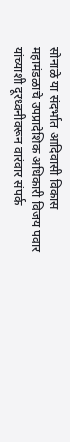सोनाळे या संदर्भात आदिवासी विकास महामंडळाचे उपप्रादेशिक अधिकारी विजय पवार यांच्याशी दूरध्वनीवरून वारंवार संपर्क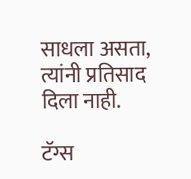साधला असता, त्यांनी प्रतिसाद दिला नाही.

टॅग्स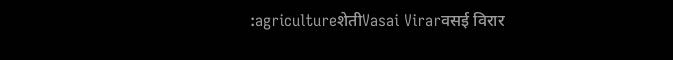:agricultureशेतीVasai Virarवसई विरार